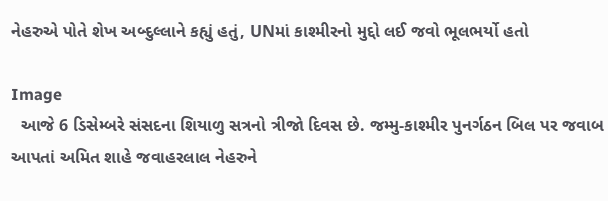નેહરુએ પોતે શેખ અબ્દુલ્લાને કહ્યું હતું, UNમાં કાશ્મીરનો મુદ્દો લઈ જવો ભૂલભર્યો હતો

Image
  આજે 6 ડિસેમ્બરે સંસદના શિયાળુ સત્રનો ત્રીજો દિવસ છે. જમ્મુ-કાશ્મીર પુનર્ગઠન બિલ પર જવાબ આપતાં અમિત શાહે જવાહરલાલ નેહરુને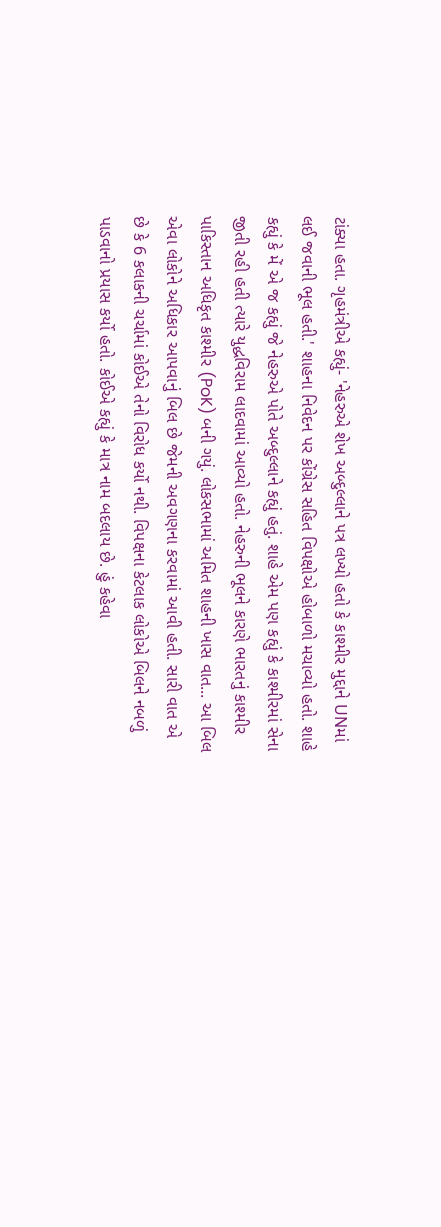ટાંક્યા હતા. ગૃહમંત્રીએ કહ્યું- 'નેહરુએ શેખ અબ્દુલ્લાને પત્ર લખ્યો હતો કે કાશ્મીર મુદ્દાને UNમાં લઈ જવાની ભૂલ હતી.' શાહના નિવેદન પર કોંગ્રેસ સહિત વિપક્ષોએ હોબાળો મચાવ્યો હતો. શાહે કહ્યું કે મેં એ જ કહ્યું જે નેહરુએ પોતે અબ્દુલ્લાને કહ્યું હતું. શાહે એમ પણ કહ્યું કે કાશ્મીરમાં સેના જીતી રહી હતી ત્યારે યુદ્ધવિરામ લાદવામાં આવ્યો હતો. નેહરુની ભૂલને કારણે ભારતનું કાશ્મીર પાકિસ્તાન અધિકૃત કાશ્મીર (PoK) બની ગયું. લોકસભામાં અમિત શાહની ખાસ વાત... આ બિલ એવા લોકોને અધિકાર આપવાનું બિલ છે જેમની અવગણના કરવામાં આવી હતી. સારી વાત એ છે કે 6 કલાકની ચર્ચામાં કોઈએ તેનો વિરોધ કર્યો નથી. વિપક્ષના કેટલાક લોકોએ બિલને નબળું પાડવાનો પ્રયાસ કર્યો હતો. કોઈએ કહ્યું કે માત્ર નામ બદલાય છે. હું કહેવા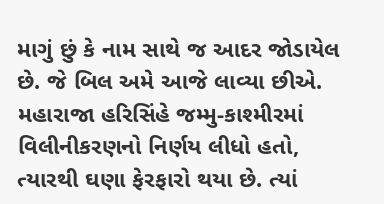માગું છું કે નામ સાથે જ આદર જોડાયેલ છે. જે બિલ અમે આજે લાવ્યા છીએ. મહારાજા હરિસિંહે જમ્મુ-કાશ્મીરમાં વિલીનીકરણનો નિર્ણય લીધો હતો, ત્યારથી ઘણા ફેરફારો થયા છે. ત્યાં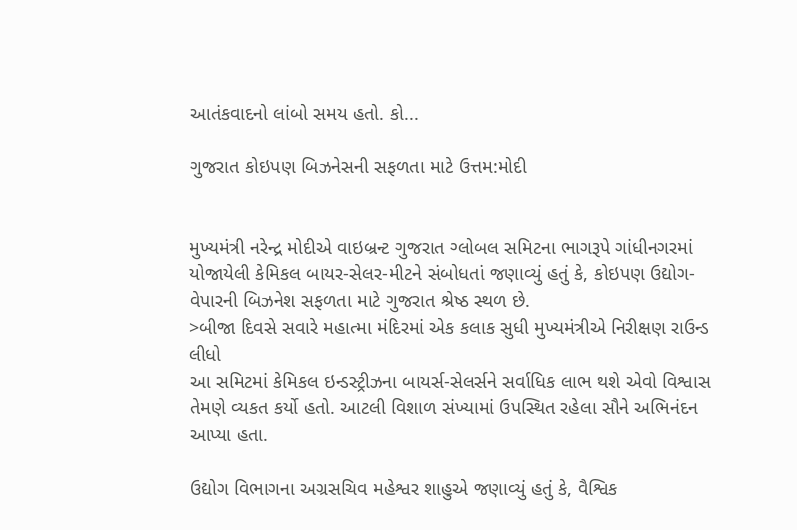આતંકવાદનો લાંબો સમય હતો. કો...

ગુજરાત કોઇપણ બિઝનેસની સફળતા માટે ઉત્તમ:મોદી


મુખ્યમંત્રી નરેન્દ્ર મોદીએ વાઇબ્રન્ટ ગુજરાત ગ્લોબલ સમિટના ભાગરૂપે ગાંધીનગરમાં યોજાયેલી કેમિકલ બાયર-સેલર-મીટને સંબોધતાં જણાવ્યું હતું કે, કોઇપણ ઉદ્યોગ-વેપારની બિઝનેશ સફળતા માટે ગુજરાત શ્રેષ્ઠ સ્થળ છે.
>બીજા દિવસે સવારે મહાત્મા મંદિરમાં એક કલાક સુધી મુખ્યમંત્રીએ નિરીક્ષણ રાઉન્ડ લીધો
આ સમિટમાં કેમિકલ ઇન્ડસ્ટ્રીઝના બાયર્સ-સેલર્સને સર્વાધિક લાભ થશે એવો વિશ્વાસ તેમણે વ્યકત કર્યો હતો. આટલી વિશાળ સંખ્યામાં ઉપસ્થિત રહેલા સૌને અભિનંદન આપ્યા હતા.

ઉદ્યોગ વિભાગના અગ્રસચિવ મહેશ્વર શાહુએ જણાવ્યું હતું કે, વૈશ્વિક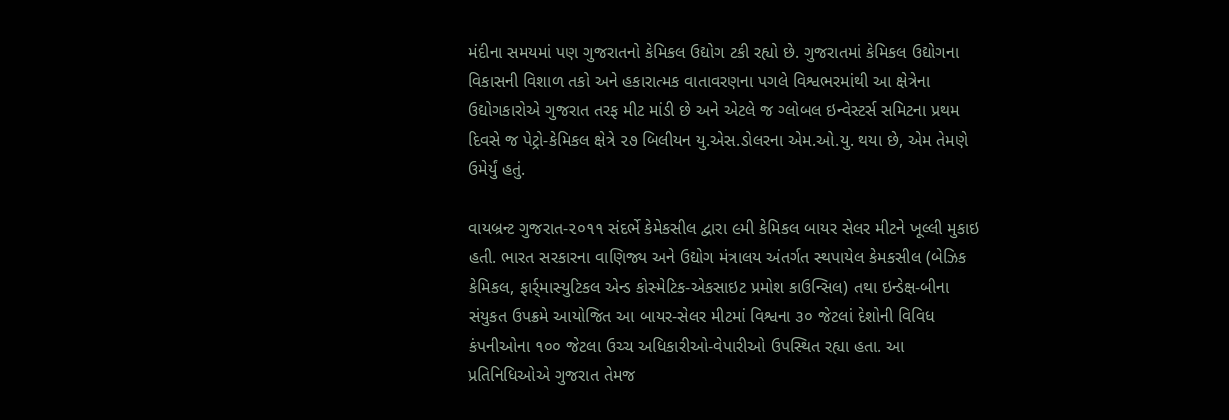મંદીના સમયમાં પણ ગુજરાતનો કેમિકલ ઉદ્યોગ ટકી રહ્યો છે. ગુજરાતમાં કેમિકલ ઉદ્યોગના વિકાસની વિશાળ તકો અને હકારાત્મક વાતાવરણના પગલે વિશ્વભરમાંથી આ ક્ષેત્રેના ઉદ્યોગકારોએ ગુજરાત તરફ મીટ માંડી છે અને એટલે જ ગ્લોબલ ઇન્વેસ્ટર્સ સમિટના પ્રથમ દિવસે જ પેટ્રો-કેમિકલ ક્ષેત્રે ૨૭ બિલીયન યુ.એસ.ડોલરના એમ.ઓ.યુ. થયા છે, એમ તેમણે ઉમેર્યું હતું.

વાયબ્રન્ટ ગુજરાત-૨૦૧૧ સંદર્ભે કેમેકસીલ દ્વારા ૯મી કેમિકલ બાયર સેલર મીટને ખૂલ્લી મુકાઇ હતી. ભારત સરકારના વાણિજ્ય અને ઉદ્યોગ મંત્રાલય અંતર્ગત સ્થપાયેલ કેમકસીલ (બેઝિક કેમિકલ, ફાર્ર્માસ્યુટિકલ એન્ડ કોસ્મેટિક-એકસાઇટ પ્રમોશ કાઉન્સિલ) તથા ઇન્ડેક્ષ-બીના સંયુકત ઉપક્રમે આયોજિત આ બાયર-સેલર મીટમાં વિશ્વના ૩૦ જેટલાં દેશોની વિવિધ કંપનીઓના ૧૦૦ જેટલા ઉચ્ચ અધિકારીઓ-વેપારીઓ ઉપસ્થિત રહ્યા હતા. આ પ્રતિનિધિઓએ ગુજરાત તેમજ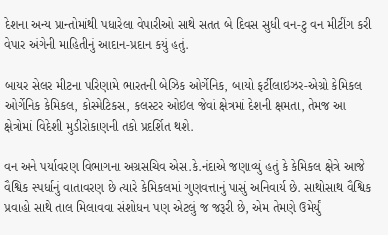દેશના અન્ય પ્રાન્તોમાંથી પધારેલા વેપારીઓ સાથે સતત બે દિવસ સુધી વન-ટુ વન મીટીંગ કરી વેપાર અંગેની માહિતીનું આદાન-પ્રદાન કયું હતું.

બાયર સેલર મીટના પરિણામે ભારતની બેઝિક ઓર્ગેનિક, બાયો ફર્ટીલાઇઝર-એગ્રો કેમિકલ ઓર્ગેનિક કેમિકલ, કોસ્મેટિકસ, કલસ્ટર ઓઇલ જેવાં ક્ષેત્રમાં દેશની ક્ષમતા, તેમજ આ ક્ષેત્રોમાં વિદેશી મુડીરોકાણની તકો પ્રદર્શિત થશે.

વન અને પર્યાવરણ વિભાગના અગ્રસચિવ એસ.કે.નંદાએ જણાવ્યું હતું કે કેમિકલ ક્ષેત્રે આજે વૈશ્વિક સ્પર્ધાનું વાતાવરણ છે ત્યારે કેમિકલમાં ગુણવત્તાનું પાસું અનિવાર્ય છે. સાથોસાથ વૈશ્વિક પ્રવાહો સાથે તાલ મિલાવવા સંશોધન પણ એટલું જ જરૂરી છે, એમ તેમણે ઉમેર્યું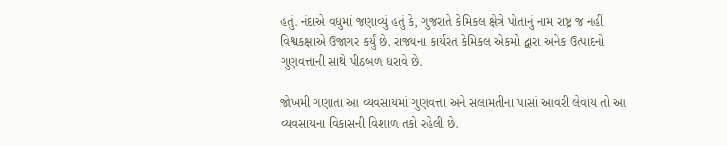હતું. નંદાએ વધુમાં જણાવ્યું હતું કે, ગુજરાતે કેમિકલ ક્ષેત્રે પોતાનું નામ રાષ્ટ્ર જ નહીં વિશ્વકક્ષાએ ઉજાગર કર્યું છે. રાજ્યના કાર્યરત કેમિકલ એકમો દ્વારા અનેક ઉત્પાદનો ગુણવત્તાની સાથે પીઠબળ ધરાવે છે.

જોખમી ગણાતા આ વ્યવસાયમાં ગુણવત્તા અને સલામતીના પાસાં આવરી લેવાય તો આ વ્યવસાયના વિકાસની વિશાળ તકો રહેલી છે.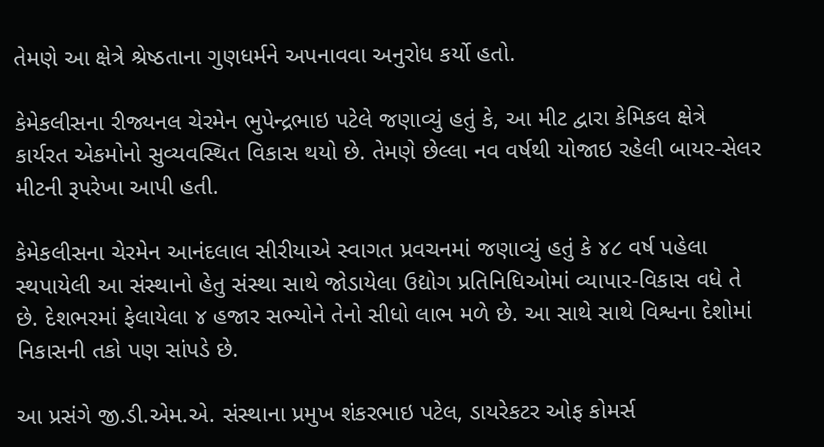તેમણે આ ક્ષેત્રે શ્રેષ્ઠતાના ગુણધર્મને અપનાવવા અનુરોધ કર્યો હતો.

કેમેકલીસના રીજ્યનલ ચેરમેન ભુપેન્દ્રભાઇ પટેલે જણાવ્યું હતું કે, આ મીટ દ્વારા કેમિકલ ક્ષેત્રે કાર્યરત એકમોનો સુવ્યવસ્થિત વિકાસ થયો છે. તેમણે છેલ્લા નવ વર્ષથી યોજાઇ રહેલી બાયર-સેલર મીટની રૂપરેખા આપી હતી.

કેમેકલીસના ચેરમેન આનંદલાલ સીરીયાએ સ્વાગત પ્રવચનમાં જણાવ્યું હતું કે ૪૮ વર્ષ પહેલા સ્થપાયેલી આ સંસ્થાનો હેતુ સંસ્થા સાથે જોડાયેલા ઉદ્યોગ પ્રતિનિધિઓમાં વ્યાપાર-વિકાસ વધે તે છે. દેશભરમાં ફેલાયેલા ૪ હજાર સભ્યોને તેનો સીધો લાભ મળે છે. આ સાથે સાથે વિશ્વના દેશોમાં નિકાસની તકો પણ સાંપડે છે.

આ પ્રસંગે જી.ડી.એમ.એ. સંસ્થાના પ્રમુખ શંકરભાઇ પટેલ, ડાયરેકટર ઓફ કોમર્સ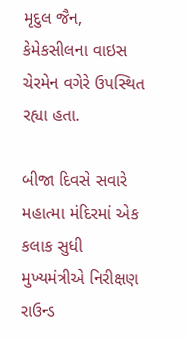મૃદુલ જૈન, કેમેકસીલના વાઇસ ચેરમેન વગેરે ઉપસ્થિત રહ્યા હતા.

બીજા દિવસે સવારે મહાત્મા મંદિરમાં એક કલાક સુધી મુખ્યમંત્રીએ નિરીક્ષણ રાઉન્ડ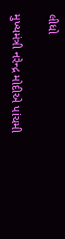લીધો

મુખ્યમંત્રી નરેન્દ્ર મોદીએ પાંચમી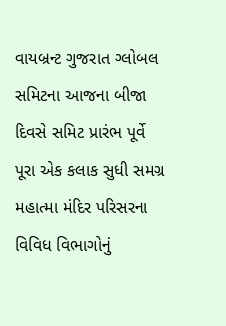વાયબ્રન્ટ ગુજરાત ગ્લોબલ સમિટના આજના બીજા દિવસે સમિટ પ્રારંભ પૂર્વે પૂરા એક કલાક સુધી સમગ્ર મહાત્મા મંદિર પરિસરના વિવિધ વિભાગોનું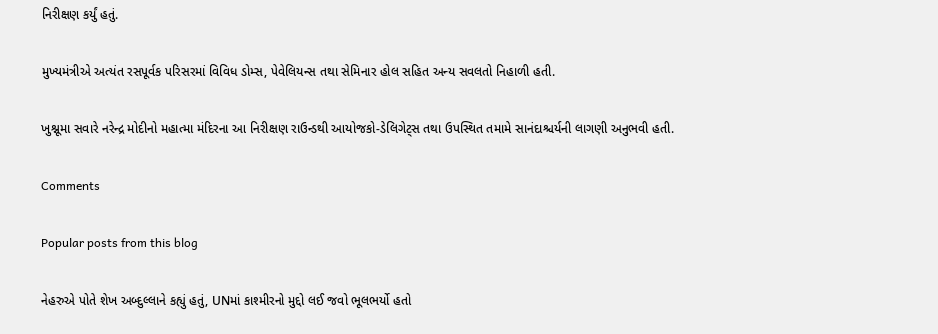નિરીક્ષણ કર્યું હતું.

મુખ્યમંત્રીએ અત્યંત રસપૂર્વક પરિસરમાં વિવિધ ડોમ્સ, પેવેલિયન્સ તથા સેમિનાર હોલ સહિત અન્ય સવલતો નિહાળી હતી.

ખુશ્નૂમા સવારે નરેન્દ્ર મોદીનો મહાત્મા મંદિરના આ નિરીક્ષણ રાઉન્ડથી આયોજકો-ડેલિગેટ્સ તથા ઉપસ્થિત તમામે સાનંદાશ્ચર્યની લાગણી અનુભવી હતી.

Comments

Popular posts from this blog

નેહરુએ પોતે શેખ અબ્દુલ્લાને કહ્યું હતું, UNમાં કાશ્મીરનો મુદ્દો લઈ જવો ભૂલભર્યો હતો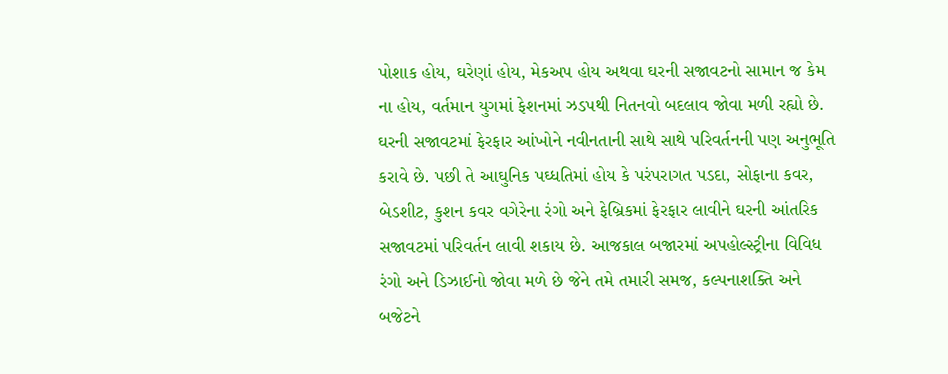પોશાક હોય, ઘરેણાં હોય, મેકઅપ હોય અથવા ઘરની સજાવટનો સામાન જ કેમ ના હોય, વર્તમાન યુગમાં ફેશનમાં ઝડપથી નિતનવો બદલાવ જોવા મળી રહ્યો છે. ઘરની સજાવટમાં ફેરફાર આંખોને નવીનતાની સાથે સાથે પરિવર્તનની પણ અનુભૂતિ કરાવે છે. પછી તે આઘુનિક પઘ્ધતિમાં હોય કે પરંપરાગત પડદા, સોફાના કવર, બેડશીટ, કુશન કવર વગેરેના રંગો અને ફેબ્રિકમાં ફેરફાર લાવીને ઘરની આંતરિક સજાવટમાં પરિવર્તન લાવી શકાય છે. આજકાલ બજારમાં અપહોલ્સ્ટ્રીના વિવિધ રંગો અને ડિઝાઈનો જોવા મળે છે જેને તમે તમારી સમજ, કલ્પનાશક્તિ અને બજેટને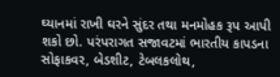ઘ્યાનમાં રાખી ઘરને સુંદર તથા મનમોહક રૂપ આપી શકો છો. પરંપરાગત સજાવટમાં ભારતીય કાપડના સોફાકવર, બેડશીટ, ટેબલકલોથ,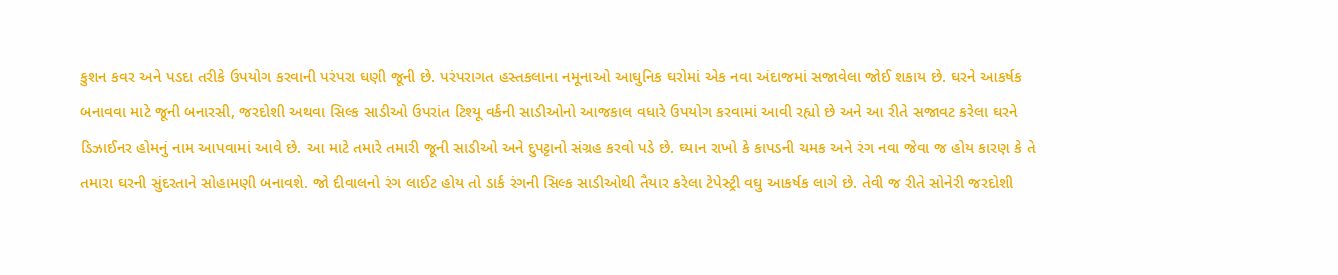કુશન કવર અને પડદા તરીકે ઉપયોગ કરવાની પરંપરા ઘણી જૂની છે. પરંપરાગત હસ્તકલાના નમૂનાઓ આઘુનિક ઘરોમાં એક નવા અંદાજમાં સજાવેલા જોઈ શકાય છે. ઘરને આકર્ષક બનાવવા માટે જૂની બનારસી, જરદોશી અથવા સિલ્ક સાડીઓ ઉપરાંત ટિશ્યૂ વર્કની સાડીઓનો આજકાલ વધારે ઉપયોગ કરવામાં આવી રહ્યો છે અને આ રીતે સજાવટ કરેલા ઘરને ડિઝાઈનર હોમનું નામ આપવામાં આવે છે. આ માટે તમારે તમારી જૂની સાડીઓ અને દુપટ્ટાનો સંગ્રહ કરવો પડે છે. ઘ્યાન રાખો કે કાપડની ચમક અને રંગ નવા જેવા જ હોય કારણ કે તે તમારા ઘરની સુંદરતાને સોહામણી બનાવશે. જો દીવાલનો રંગ લાઈટ હોય તો ડાર્ક રંગની સિલ્ક સાડીઓથી તૈયાર કરેલા ટેપેસ્ટ્રી વઘુ આકર્ષક લાગે છે. તેવી જ રીતે સોનેરી જરદોશી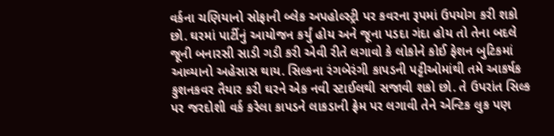વર્કના ચણિયાનો સોફાની બ્લેક અપહોલ્સ્ટ્રી પર કવરના રૂપમાં ઉપયોગ કરી શકો છો. ઘરમાં પાર્ટીનું આયોજન કર્યું હોય અને જૂના પડદા ગંદા હોય તો તેના બદલે જૂની બનારસી સાડી ગડી કરી એવી રીતે લગાવો કે લોકોને કોઈ ફેશન બુટિકમાં આવ્યાનો અહેસાસ થાય. સિલ્કના રંગબેરંગી કાપડની પટ્ટીઓમાંથી તમે આકર્ષક કુશનકવર તૈયાર કરી ઘરને એક નવી સ્ટાઈલથી સજાવી શકો છો. તે ઉપરાંત સિલ્ક પર જરદોશી વર્ક કરેલા કાપડને લાકડાની ફ્રેમ પર લગાવી તેને એન્ટિક લુક પણ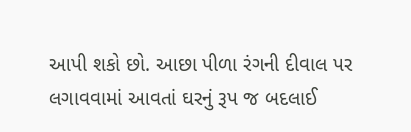આપી શકો છો. આછા પીળા રંગની દીવાલ પર લગાવવામાં આવતાં ઘરનું રૂપ જ બદલાઈ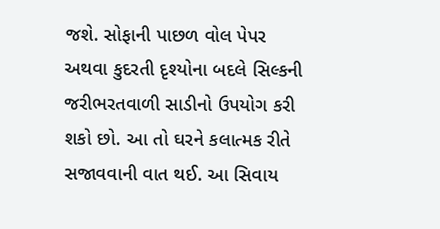જશે. સોફાની પાછળ વોલ પેપર અથવા કુદરતી દૃશ્યોના બદલે સિલ્કની જરીભરતવાળી સાડીનો ઉપયોગ કરી શકો છો. આ તો ઘરને કલાત્મક રીતે સજાવવાની વાત થઈ. આ સિવાય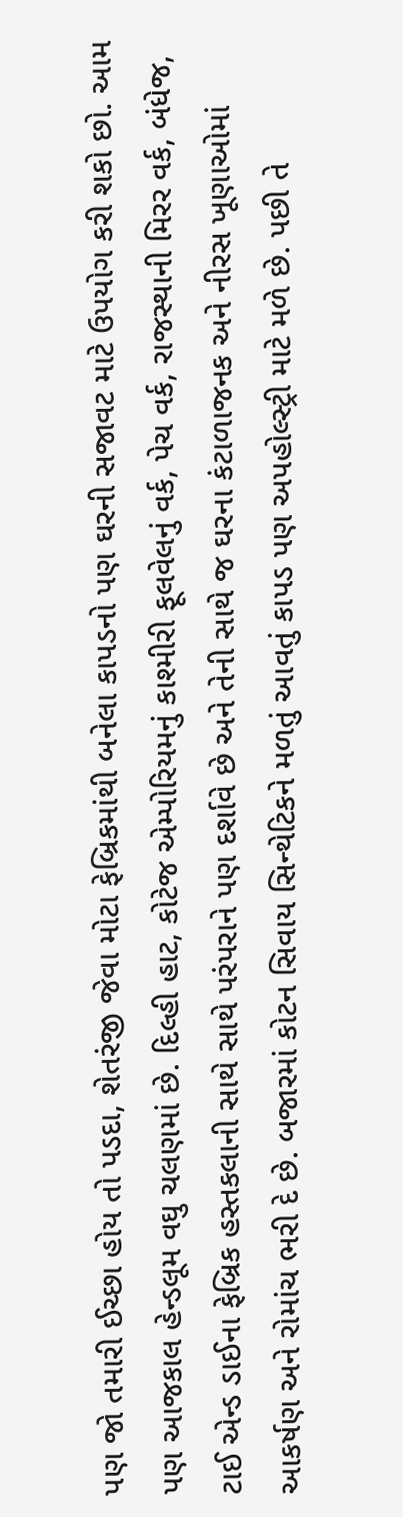પણ જો તમારી ઈચ્છા હોય તો પડદા, શેતરંજી જેવા મોટા ફેબ્રિકમાંથી બનેલા કાપડનો પણ ઘરની સજાવટ માટે ઉપયોગ કરી શકો છો. આમ પણ આજકાલ હેન્ડલૂમ વઘુ ચલણમાં છે. દિલ્હી હાટ, કોટેજ એમ્પોરિયમનું કાશ્મીરી ફૂલવેલનું વર્ક, પેચ વર્ક, રાજસ્થાની મિરર વર્ક, બંધેજ, ટાઈ એન્ડ ડાઈના ફેબ્રિક હસ્તકલાની સાથે સાથે પરંપરાને પણ દર્શાવે છે અને તેની સાથે જ ઘરના કંટાળાજનક અને નીરસ ખૂણાઓમાં આકર્ષણ અને રોમાંચ ભરી દે છે. બજારમાં કોટન સિવાય સિન્થેટિકને મળતું આવતું કાપડ પણ અપહોલ્સ્ટ્રી માટે મળે છે. પછી તે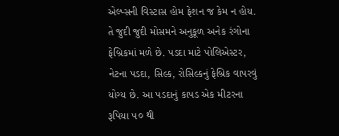એલ્પ્સની વિસ્ટાસ હોમ ફેશન જ કેમ ન હોય. તે જુદી જુદી મોસમને અનુકૂળ અનેક રંગોના ફેબ્રિકમાં મળે છે. પડદા માટે પોલિએસ્ટર, નેટના પડદા, સિલ્ક, રોસિલ્કનું ફેબ્રિક વાપરવું યોગ્ય છે. આ પડદાનું કાપડ એક મીટરના રૂપિયા ૫૦ થી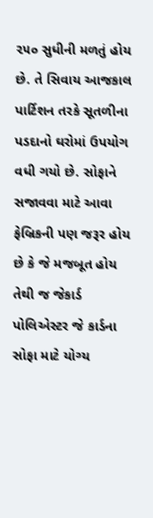૨૫૦ સુધીની મળતું હોય છે. તે સિવાય આજકાલ પાર્ટિશન તરકે સૂતળીના પડદાનો ઘરોમાં ઉપયોગ વધી ગયો છે. સોફાને સજાવવા માટે આવા ફેબ્રિકની પણ જરૂર હોય છે કે જે મજબૂત હોય તેથી જ જેકાર્ડ પોલિએસ્ટર જે કાર્ડના સોફા માટે યોગ્ય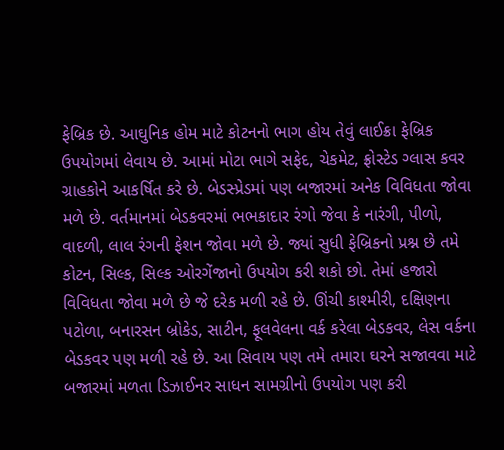ફેબ્રિક છે. આઘુનિક હોમ માટે કોટનનો ભાગ હોય તેવું લાઈક્રા ફેબ્રિક ઉપયોગમાં લેવાય છે. આમાં મોટા ભાગે સફેદ, ચેકમેટ, ફ્રોસ્ટેડ ગ્લાસ કવર ગ્રાહકોને આકર્ષિત કરે છે. બેડસ્પ્રેડમાં પણ બજારમાં અનેક વિવિધતા જોવા મળે છે. વર્તમાનમાં બેડકવરમાં ભભકાદાર રંગો જેવા કે નારંગી, પીળો, વાદળી, લાલ રંગની ફેશન જોવા મળે છે. જ્યાં સુધી ફેબ્રિકનો પ્રશ્ન છે તમે કોટન, સિલ્ક, સિલ્ક ઓરગેંજાનો ઉપયોગ કરી શકો છો. તેમાં હજારો વિવિધતા જોવા મળે છે જે દરેક મળી રહે છે. ઊંચી કાશ્મીરી, દક્ષિણના પટોળા, બનારસન બ્રોકેડ, સાટીન, ફૂલવેલના વર્ક કરેલા બેડકવર, લેસ વર્કના બેડકવર પણ મળી રહે છે. આ સિવાય પણ તમે તમારા ઘરને સજાવવા માટે બજારમાં મળતા ડિઝાઈનર સાધન સામગ્રીનો ઉપયોગ પણ કરી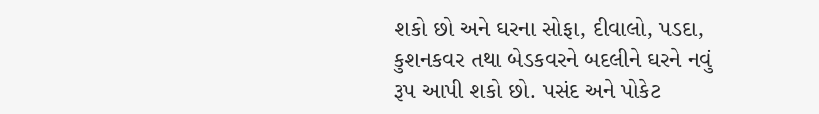શકો છો અને ઘરના સોફા, દીવાલો, પડદા, કુશનકવર તથા બેડકવરને બદલીને ઘરને નવું રૂપ આપી શકો છો. પસંદ અને પોકેટ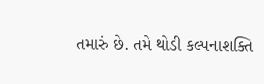તમારું છે. તમે થોડી કલ્પનાશક્તિ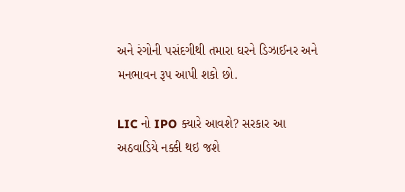અને રંગોની પસંદગીથી તમારા ઘરને ડિઝાઈનર અને મનભાવન રૂપ આપી શકો છો.

LIC નો IPO ક્યારે આવશે? સરકાર આ અઠવાડિયે નક્કી થઇ જશે